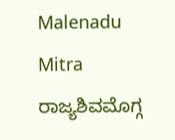Malenadu Mitra
ರಾಜ್ಯಶಿವಮೊಗ್ಗ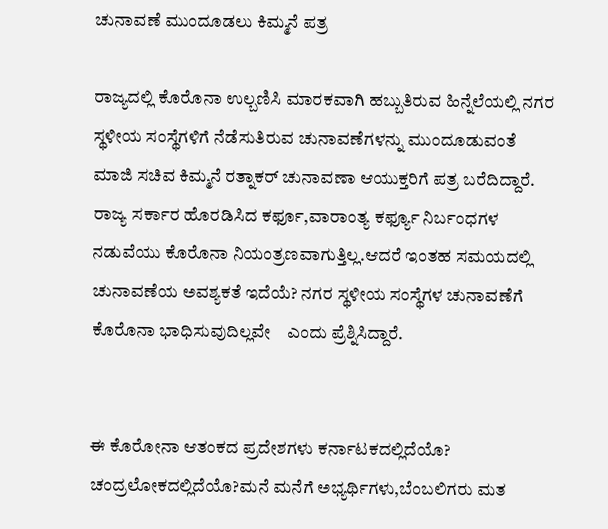ಚುನಾವಣೆ ಮುಂದೂಡಲು ಕಿಮ್ಮನೆ ಪತ್ರ

ರಾಜ್ಯದಲ್ಲಿ ಕೊರೊನಾ ಉಲ್ಬಣಿಸಿ ಮಾರಕವಾಗಿ ಹಬ್ಬುತಿರುವ ಹಿನ್ನೆಲೆಯಲ್ಲಿ ನಗರ ಸ್ಥಳೀಯ ಸಂಸ್ಥೆಗಳಿಗೆ ನೆಡೆಸುತಿರುವ ಚುನಾವಣೆಗಳನ್ನು ಮುಂದೂಡುವಂತೆ ಮಾಜಿ ಸಚಿವ ಕಿಮ್ಮನೆ ರತ್ನಾಕರ್ ಚುನಾವಣಾ ಆಯುಕ್ತರಿಗೆ ಪತ್ರ ಬರೆದಿದ್ದಾರೆ.
ರಾಜ್ಯ ಸರ್ಕಾರ ಹೊರಡಿಸಿದ ಕರ್ಫೂ,ವಾರಾಂತ್ಯ ಕರ್ಫ್ಯೂ ನಿರ್ಬಂಧಗಳ ನಡುವೆಯು ಕೊರೊನಾ ನಿಯಂತ್ರಣವಾಗುತ್ತಿಲ್ಲ.ಆದರೆ ಇಂತಹ ಸಮಯದಲ್ಲಿ ಚುನಾವಣೆಯ ಅವಶ್ಯಕತೆ ಇದೆಯೆ? ನಗರ ಸ್ಥಳೀಯ ಸಂಸ್ಥೆಗಳ ಚುನಾವಣೆಗೆ ಕೊರೊನಾ ಭಾಧಿಸುವುದಿಲ್ಲವೇ    ಎಂದು ಪ್ರೆಶ್ನಿಸಿದ್ದಾರೆ.


ಈ ಕೊರೋನಾ ಆತಂಕದ ಪ್ರದೇಶಗಳು ಕರ್ನಾಟಕದಲ್ಲಿದೆಯೊ? ಚಂದ್ರಲೋಕದಲ್ಲಿದೆಯೊ?ಮನೆ ಮನೆಗೆ ಅಭ್ಯರ್ಥಿಗಳು,ಬೆಂಬಲಿಗರು ಮತ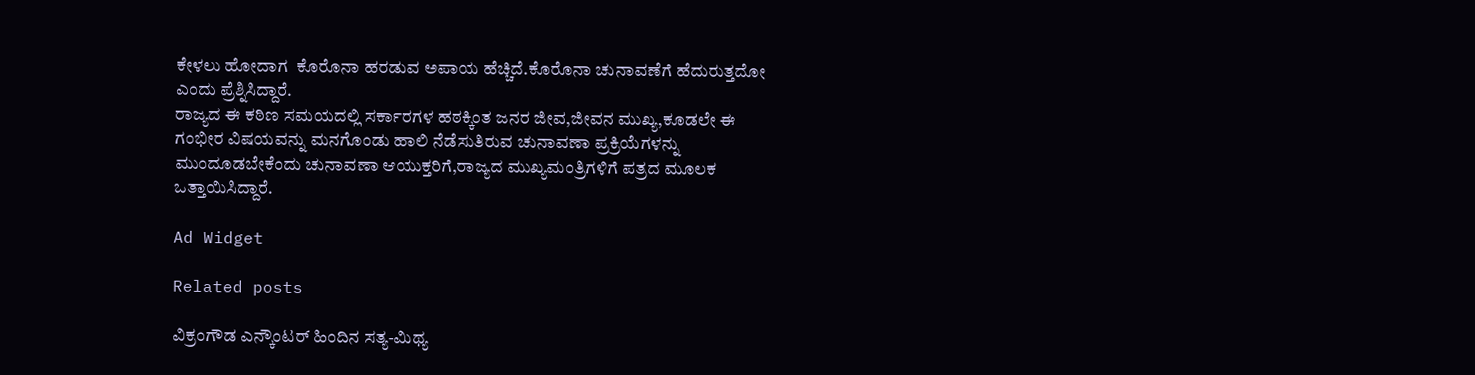ಕೇಳಲು ಹೋದಾಗ  ಕೊರೊನಾ ಹರಡುವ ಅಪಾಯ ಹೆಚ್ಚಿದೆ.ಕೊರೊನಾ ಚುನಾವಣೆಗೆ ಹೆದುರುತ್ತದೋ ಎಂದು ಪ್ರೆಶ್ನಿಸಿದ್ದಾರೆ.
ರಾಜ್ಯದ ಈ ಕಠಿಣ ಸಮಯದಲ್ಲಿ ಸರ್ಕಾರಗಳ ಹಠಕ್ಕಿಂತ ಜನರ ಜೀವ,ಜೀವನ ಮುಖ್ಯ,ಕೂಡಲೇ ಈ ಗಂಭೀರ ವಿಷಯವನ್ನು ಮನಗೊಂಡು ಹಾಲಿ ನೆಡೆಸುತಿರುವ ಚುನಾವಣಾ ಪ್ರಕ್ರಿಯೆಗಳನ್ನು ಮುಂದೂಡಬೇಕೆಂದು ಚುನಾವಣಾ ಆಯುಕ್ತರಿಗೆ,ರಾಜ್ಯದ ಮುಖ್ಯಮಂತ್ರಿಗಳಿಗೆ ಪತ್ರದ ಮೂಲಕ ಒತ್ತಾಯಿಸಿದ್ದಾರೆ.

Ad Widget

Related posts

ವಿಕ್ರಂಗೌಡ ಎನ್ಕೌಂಟರ್‌ ಹಿಂದಿನ ಸತ್ಯ-ಮಿಥ್ಯ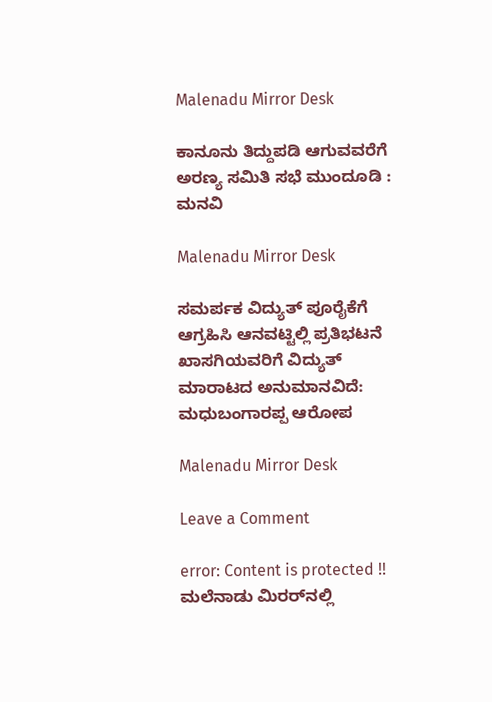Malenadu Mirror Desk

ಕಾನೂನು ತಿದ್ದುಪಡಿ ಆಗುವವರೆಗೆ ಅರಣ್ಯ ಸಮಿತಿ ಸಭೆ ಮುಂದೂಡಿ : ಮನವಿ

Malenadu Mirror Desk

ಸಮರ್ಪಕ ವಿದ್ಯುತ್ ಪೂರೈಕೆಗೆ ಆಗ್ರಹಿಸಿ ಆನವಟ್ಟಿಲ್ಲಿ ಪ್ರತಿಭಟನೆ ಖಾಸಗಿಯವರಿಗೆ ವಿದ್ಯುತ್ ಮಾರಾಟದ ಅನುಮಾನವಿದೆ: ಮಧುಬಂಗಾರಪ್ಪ ಆರೋಪ

Malenadu Mirror Desk

Leave a Comment

error: Content is protected !! ಮಲೆನಾಡು ಮಿರರ್‌ನಲ್ಲಿ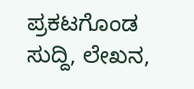ಪ್ರಕಟಗೊಂಡ ಸುದ್ದಿ, ಲೇಖನ,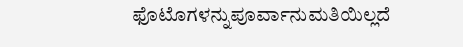ಫೊಟೊಗಳನ್ನುಪೂರ್ವಾನುಮತಿಯಿಲ್ಲದೆ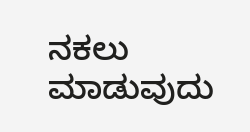ನಕಲು ಮಾಡುವುದು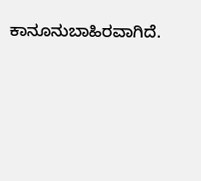ಕಾನೂನುಬಾಹಿರವಾಗಿದೆ.